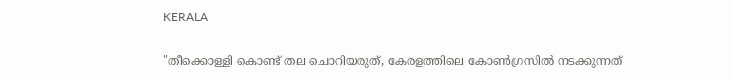KERALA

"തീക്കൊള്ളി കൊണ്ട് തല ചൊറിയരുത്, കേരളത്തിലെ കോണ്‍ഗ്രസില്‍ നടക്കുന്നത്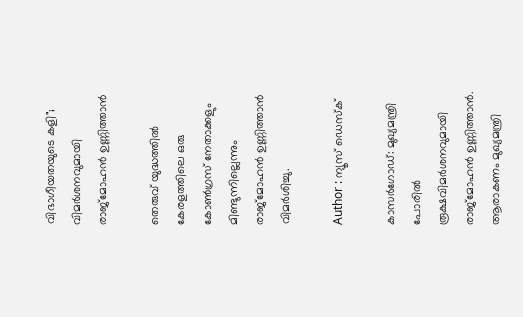വിഭാഗീയതയുടെ കളി"; വിമര്‍ശനവുമായി രാജ്‌മോഹന്‍ ഉണ്ണിത്താന്‍

തെരുവ് യുദ്ധത്തില്‍ കേരളത്തിലെ ഒരു കോണ്‍ഗ്രസ് നേതാക്കളും മിണ്ടുന്നില്ലെന്നും രാജ്‌മോഹന്‍ ഉണ്ണിത്താന്‍ വിമര്‍ശിച്ചു.

Author : ന്യൂസ് ഡെസ്ക്

കാസര്‍ഗോഡ്: മുഖ്യമന്ത്രി പോരില്‍ രൂക്ഷവിമര്‍ശനവുമായി രാജ്‌മോഹന്‍ ഉണ്ണിത്താന്‍. ആരാകണം മുഖ്യമന്ത്രി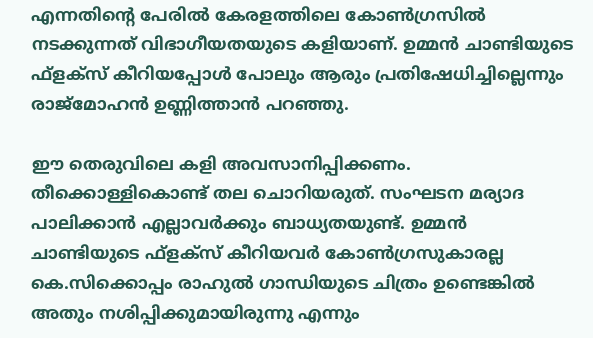എന്നതിന്റെ പേരില്‍ കേരളത്തിലെ കോണ്‍ഗ്രസില്‍ നടക്കുന്നത് വിഭാഗീയതയുടെ കളിയാണ്. ഉമ്മന്‍ ചാണ്ടിയുടെ ഫ്‌ളക്‌സ് കീറിയപ്പോള്‍ പോലും ആരും പ്രതിഷേധിച്ചില്ലെന്നും രാജ്‌മോഹന്‍ ഉണ്ണിത്താന്‍ പറഞ്ഞു.

ഈ തെരുവിലെ കളി അവസാനിപ്പിക്കണം. തീക്കൊള്ളികൊണ്ട് തല ചൊറിയരുത്. സംഘടന മര്യാദ പാലിക്കാന്‍ എല്ലാവര്‍ക്കും ബാധ്യതയുണ്ട്. ഉമ്മന്‍ ചാണ്ടിയുടെ ഫ്ളക്സ് കീറിയവര്‍ കോണ്‍ഗ്രസുകാരല്ല കെ.സിക്കൊപ്പം രാഹുല്‍ ഗാന്ധിയുടെ ചിത്രം ഉണ്ടെങ്കില്‍ അതും നശിപ്പിക്കുമായിരുന്നു എന്നും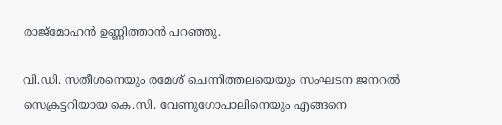രാജ്‌മോഹന്‍ ഉണ്ണിത്താന്‍ പറഞ്ഞു.

വി.ഡി. സതീശനെയും രമേശ് ചെന്നിത്തലയെയും സംഘടന ജനറല്‍ സെക്രട്ടറിയായ കെ.സി. വേണുഗോപാലിനെയും എങ്ങനെ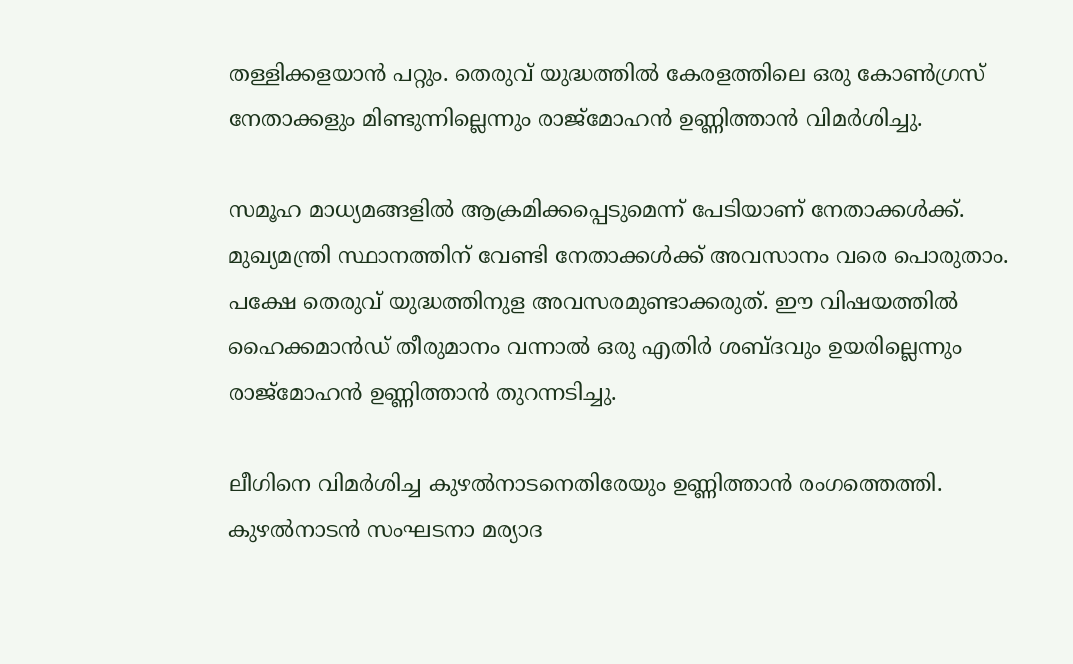തള്ളിക്കളയാന്‍ പറ്റും. തെരുവ് യുദ്ധത്തില്‍ കേരളത്തിലെ ഒരു കോണ്‍ഗ്രസ് നേതാക്കളും മിണ്ടുന്നില്ലെന്നും രാജ്‌മോഹന്‍ ഉണ്ണിത്താന്‍ വിമര്‍ശിച്ചു.

സമൂഹ മാധ്യമങ്ങളില്‍ ആക്രമിക്കപ്പെടുമെന്ന് പേടിയാണ് നേതാക്കള്‍ക്ക്. മുഖ്യമന്ത്രി സ്ഥാനത്തിന് വേണ്ടി നേതാക്കള്‍ക്ക് അവസാനം വരെ പൊരുതാം. പക്ഷേ തെരുവ് യുദ്ധത്തിനുള അവസരമുണ്ടാക്കരുത്. ഈ വിഷയത്തില്‍ ഹൈക്കമാന്‍ഡ് തീരുമാനം വന്നാല്‍ ഒരു എതിര്‍ ശബ്ദവും ഉയരില്ലെന്നും രാജ്‌മോഹന്‍ ഉണ്ണിത്താന്‍ തുറന്നടിച്ചു.

ലീഗിനെ വിമര്‍ശിച്ച കുഴല്‍നാടനെതിരേയും ഉണ്ണിത്താന്‍ രംഗത്തെത്തി. കുഴല്‍നാടന്‍ സംഘടനാ മര്യാദ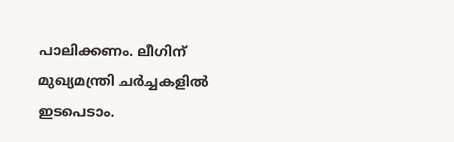പാലിക്കണം. ലീഗിന് മുഖ്യമന്ത്രി ചര്‍ച്ചകളില്‍ ഇടപെടാം.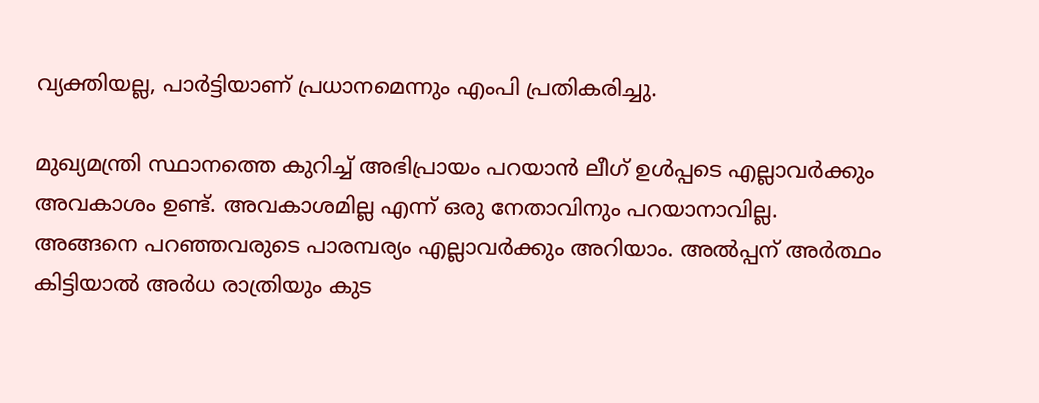വ്യക്തിയല്ല, പാര്‍ട്ടിയാണ് പ്രധാനമെന്നും എംപി പ്രതികരിച്ചു.

മുഖ്യമന്ത്രി സ്ഥാനത്തെ കുറിച്ച് അഭിപ്രായം പറയാന്‍ ലീഗ് ഉള്‍പ്പടെ എല്ലാവര്‍ക്കും അവകാശം ഉണ്ട്. അവകാശമില്ല എന്ന് ഒരു നേതാവിനും പറയാനാവില്ല. അങ്ങനെ പറഞ്ഞവരുടെ പാരമ്പര്യം എല്ലാവര്‍ക്കും അറിയാം. അല്‍പ്പന് അര്‍ത്ഥം കിട്ടിയാല്‍ അര്‍ധ രാത്രിയും കുട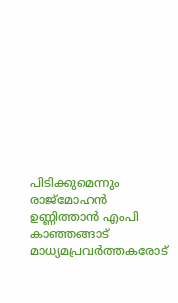പിടിക്കുമെന്നും രാജ്‌മോഹന്‍ ഉണ്ണിത്താന്‍ എംപി കാഞ്ഞങ്ങാട് മാധ്യമപ്രവര്‍ത്തകരോട്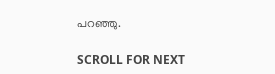പറഞ്ഞു.

SCROLL FOR NEXT